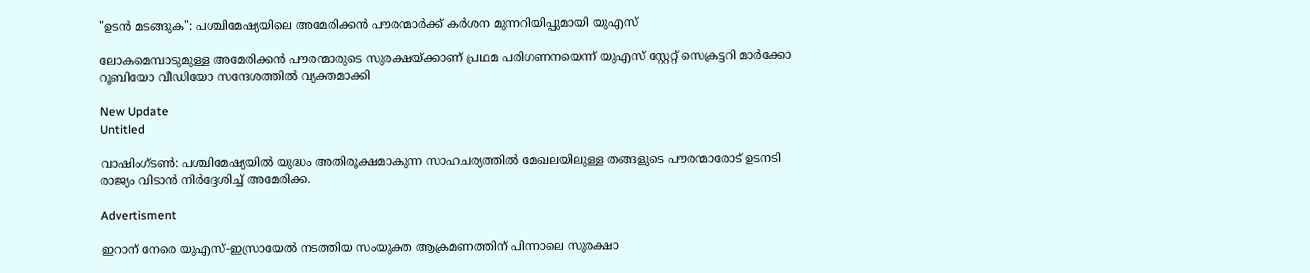"ഉടൻ മടങ്ങുക": പശ്ചിമേഷ്യയിലെ അമേരിക്കൻ പൗരന്മാർക്ക് കർശന മുന്നറിയിപ്പുമായി യുഎസ്

ലോകമെമ്പാടുമുള്ള അമേരിക്കന്‍ പൗരന്മാരുടെ സുരക്ഷയ്ക്കാണ് പ്രഥമ പരിഗണനയെന്ന് യുഎസ് സ്റ്റേറ്റ് സെക്രട്ടറി മാര്‍ക്കോ റൂബിയോ വീഡിയോ സന്ദേശത്തില്‍ വ്യക്തമാക്കി

New Update
Untitled

വാഷിംഗ്ടണ്‍: പശ്ചിമേഷ്യയില്‍ യുദ്ധം അതിരൂക്ഷമാകുന്ന സാഹചര്യത്തില്‍ മേഖലയിലുള്ള തങ്ങളുടെ പൗരന്മാരോട് ഉടനടി രാജ്യം വിടാന്‍ നിര്‍ദ്ദേശിച്ച് അമേരിക്ക.

Advertisment

ഇറാന് നേരെ യുഎസ്-ഇസ്രായേല്‍ നടത്തിയ സംയുക്ത ആക്രമണത്തിന് പിന്നാലെ സുരക്ഷാ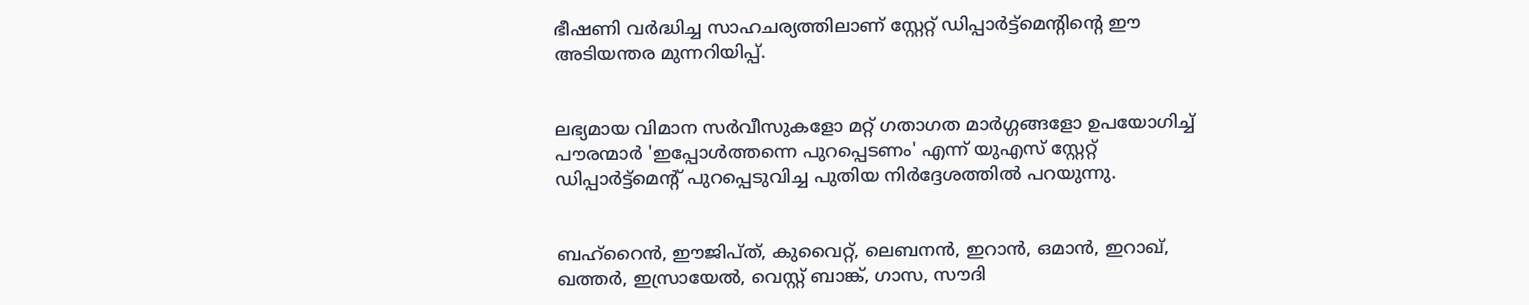ഭീഷണി വര്‍ദ്ധിച്ച സാഹചര്യത്തിലാണ് സ്റ്റേറ്റ് ഡിപ്പാര്‍ട്ട്മെന്റിന്റെ ഈ അടിയന്തര മുന്നറിയിപ്പ്.


ലഭ്യമായ വിമാന സര്‍വീസുകളോ മറ്റ് ഗതാഗത മാര്‍ഗ്ഗങ്ങളോ ഉപയോഗിച്ച് പൗരന്മാര്‍ 'ഇപ്പോള്‍ത്തന്നെ പുറപ്പെടണം' എന്ന് യുഎസ് സ്റ്റേറ്റ് ഡിപ്പാര്‍ട്ട്മെന്റ് പുറപ്പെടുവിച്ച പുതിയ നിര്‍ദ്ദേശത്തില്‍ പറയുന്നു.


ബഹ്റൈന്‍, ഈജിപ്ത്, കുവൈറ്റ്, ലെബനന്‍, ഇറാന്‍, ഒമാന്‍, ഇറാഖ്, ഖത്തര്‍, ഇസ്രായേല്‍, വെസ്റ്റ് ബാങ്ക്, ഗാസ, സൗദി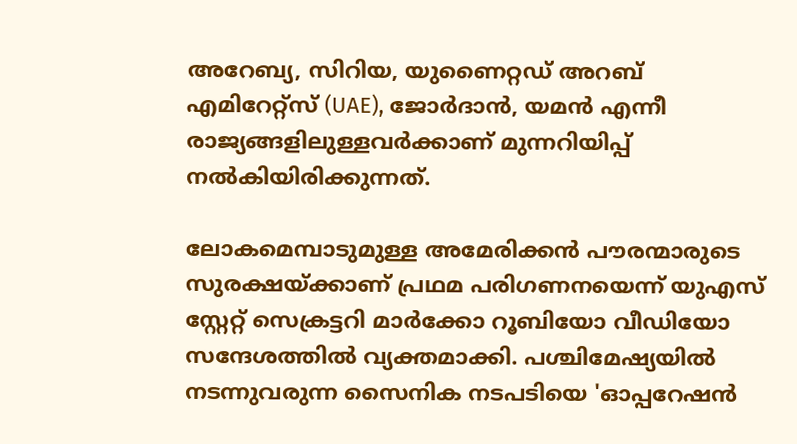അറേബ്യ, സിറിയ, യുണൈറ്റഡ് അറബ് എമിറേറ്റ്‌സ് (UAE), ജോര്‍ദാന്‍, യമന്‍ എന്നീ രാജ്യങ്ങളിലുള്ളവര്‍ക്കാണ് മുന്നറിയിപ്പ് നല്‍കിയിരിക്കുന്നത്.

ലോകമെമ്പാടുമുള്ള അമേരിക്കന്‍ പൗരന്മാരുടെ സുരക്ഷയ്ക്കാണ് പ്രഥമ പരിഗണനയെന്ന് യുഎസ് സ്റ്റേറ്റ് സെക്രട്ടറി മാര്‍ക്കോ റൂബിയോ വീഡിയോ സന്ദേശത്തില്‍ വ്യക്തമാക്കി. പശ്ചിമേഷ്യയില്‍ നടന്നുവരുന്ന സൈനിക നടപടിയെ 'ഓപ്പറേഷന്‍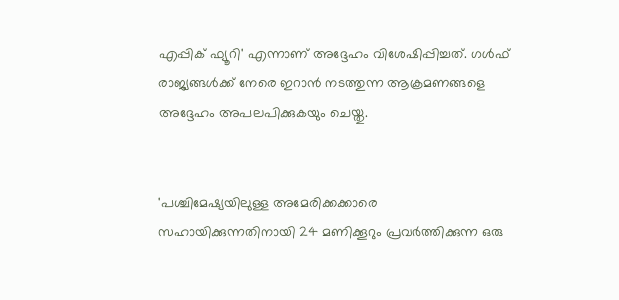എപ്പിക് ഫ്യൂറി' എന്നാണ് അദ്ദേഹം വിശേഷിപ്പിച്ചത്. ഗള്‍ഫ് രാജ്യങ്ങള്‍ക്ക് നേരെ ഇറാന്‍ നടത്തുന്ന ആക്രമണങ്ങളെ അദ്ദേഹം അപലപിക്കുകയും ചെയ്തു.


'പശ്ചിമേഷ്യയിലുള്ള അമേരിക്കക്കാരെ സഹായിക്കുന്നതിനായി 24 മണിക്കൂറും പ്രവര്‍ത്തിക്കുന്ന ഒരു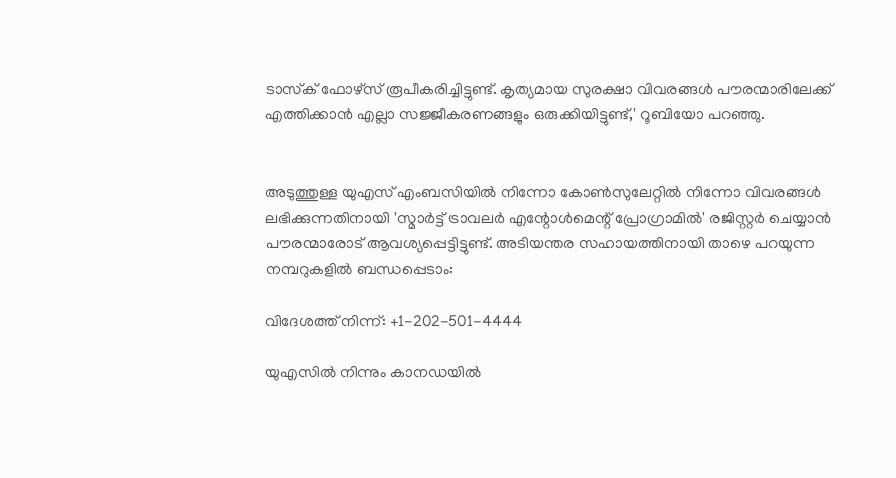ടാസ്‌ക് ഫോഴ്‌സ് രൂപീകരിച്ചിട്ടുണ്ട്. കൃത്യമായ സുരക്ഷാ വിവരങ്ങള്‍ പൗരന്മാരിലേക്ക് എത്തിക്കാന്‍ എല്ലാ സജ്ജീകരണങ്ങളും ഒരുക്കിയിട്ടുണ്ട്,' റൂബിയോ പറഞ്ഞു.


അടുത്തുള്ള യുഎസ് എംബസിയില്‍ നിന്നോ കോണ്‍സുലേറ്റില്‍ നിന്നോ വിവരങ്ങള്‍ ലഭിക്കുന്നതിനായി 'സ്മാര്‍ട്ട് ട്രാവലര്‍ എന്റോള്‍മെന്റ് പ്രോഗ്രാമില്‍' രജിസ്റ്റര്‍ ചെയ്യാന്‍ പൗരന്മാരോട് ആവശ്യപ്പെട്ടിട്ടുണ്ട്. അടിയന്തര സഹായത്തിനായി താഴെ പറയുന്ന നമ്പറുകളില്‍ ബന്ധപ്പെടാം:

വിദേശത്ത് നിന്ന്: +1-202-501-4444

യുഎസില്‍ നിന്നും കാനഡയില്‍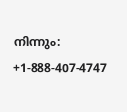നിന്നും: +1-888-407-4747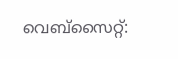വെബ്‌സൈറ്റ്: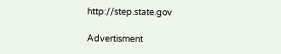http://step.state.gov

Advertisment